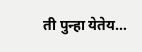ती पुन्हा येतेय…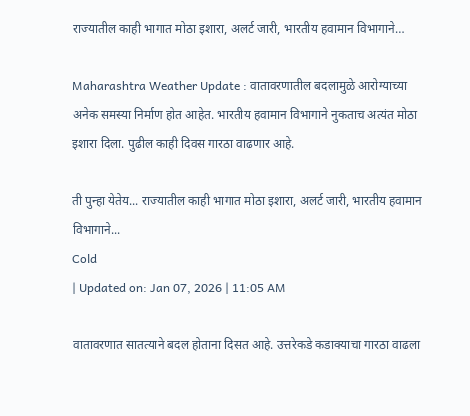राज्यातील काही भागात मोठा इशारा, अलर्ट जारी, भारतीय हवामान विभागाने…

Maharashtra Weather Update : वातावरणातील बदलामुळे आरोग्याच्या अनेक समस्या निर्माण होत आहेत. भारतीय हवामान विभागाने नुकताच अत्यंत मोठा इशारा दिला. पुढील काही दिवस गारठा वाढणार आहे.

ती पुन्हा येतेय... राज्यातील काही भागात मोठा इशारा, अलर्ट जारी, भारतीय हवामान विभागाने...
Cold
| Updated on: Jan 07, 2026 | 11:05 AM

वातावरणात सातत्याने बदल होताना दिसत आहे. उत्तरेकडे कडाक्याचा गारठा वाढला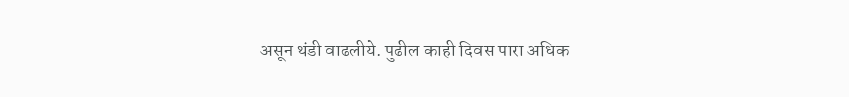असून थंडी वाढलीये. पुढील काही दिवस पारा अधिक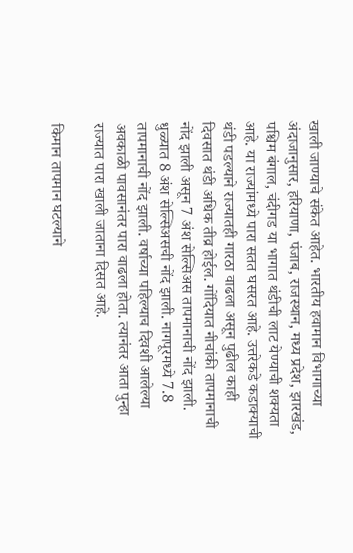खाली जाण्याचे संकेत आहेत. भारतीय हवामान विभागाच्या अंदाजानुसार, हरियाणा, पंजाब, राजस्थान, मध्य प्रदेश, झारखंड, पश्चिम बंगाल, चंदीगड या भागात थंडीची लाट येण्याची शक्यता आहे. या राज्यांमध्ये पारा सतत घसरत आहे. उत्तरेकडे कडाक्याची थंडी पडल्याने राज्यातही गारठा वाढला असून पुढील काही दिवसात थंडी अधिक तीव्र होईल. गोंदियात नीचांकी तापमानाची नोंद झाली असून 7 अंश सेल्सिअस तापमानाची नोंद झाली. धुळ्यात 8 अंश सेल्सिअसची नोंद झाली. नागपूरमध्ये 7.8 तापमानाची नोंद झाली. वर्षाच्या पहिल्याच दिवशी आलेल्या अवकाळी पावसानंतर पारा वाढला होता. त्यानंतर आता पुन्हा राज्यात पारा खाली जाताना दिसत आहे.

किमान तापमान घटल्याने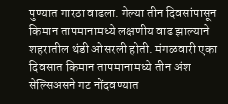पुण्यात गारठा वाढला. गेल्या तीन दिवसांपासून किमान तापमानामध्ये लक्षणीय वाढ झाल्याने शहरातील थंडी ओसरली होती. मंगळवारी एका दिवसात किमान तापमानामध्ये तीन अंश सेल्सिअसने गट नोंदवण्यात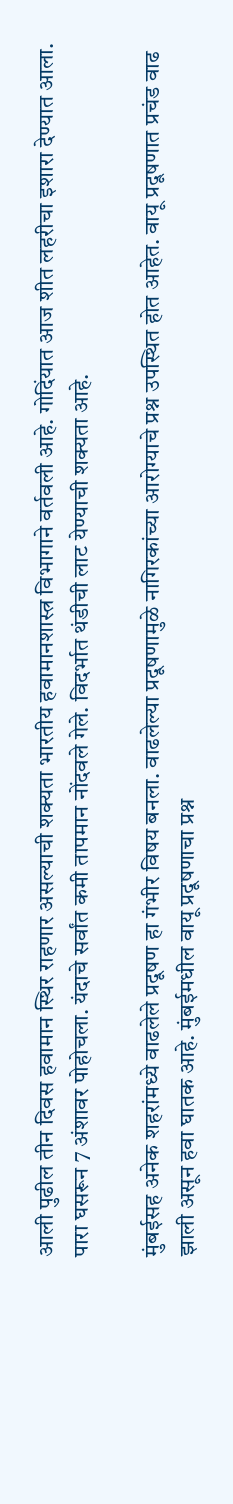आली पुढील तीन दिवस हवामान स्थिर राहणार असल्याची शक्यता भारतीय हवामानशास्त्र विभागाने वर्तवली आहे. गोदिंयात आज शीत लहरीचा इशारा देण्यात आला. पारा घसरून 7 अंशावर पोहोचला. यंदाचे सर्वांत कमी तापमान नोंदवले गेले. विदर्भात थंडीची लाट येण्याची शक्यता आहे.

मुंबईसह अनेक शहरांमध्ये वाढलेले प्रदूषण हा गंभीर विषय बनला. वाढलेल्या प्रदूषणामुळे नागिरकांच्या आरोग्याचे प्रश्न उपस्थित होत आहेत. वायू प्रदूषणात प्रचंड वाढ झाली असून हवा घातक आहे. मुंबईमधील वायू प्रदूषणाचा प्रश्न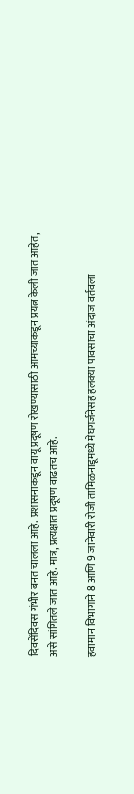दिवसेंदिवस गंभीर बनत चालला आहे. प्रशासनाकडून वायू प्रदूषण रोखण्यासाठी आमच्याकडून प्रयत्न केली जात आहेत, असे सांगितले जात आहे. मात्र, प्रत्यक्षात प्रदूषण वाढतच आहे.

हवामान विभागाने 8 आणि 9 जानेवारी रोजी तामिळनाडूमध्ये मेघगर्जनेसह हलक्या पावसाचा अंदाज वर्तवला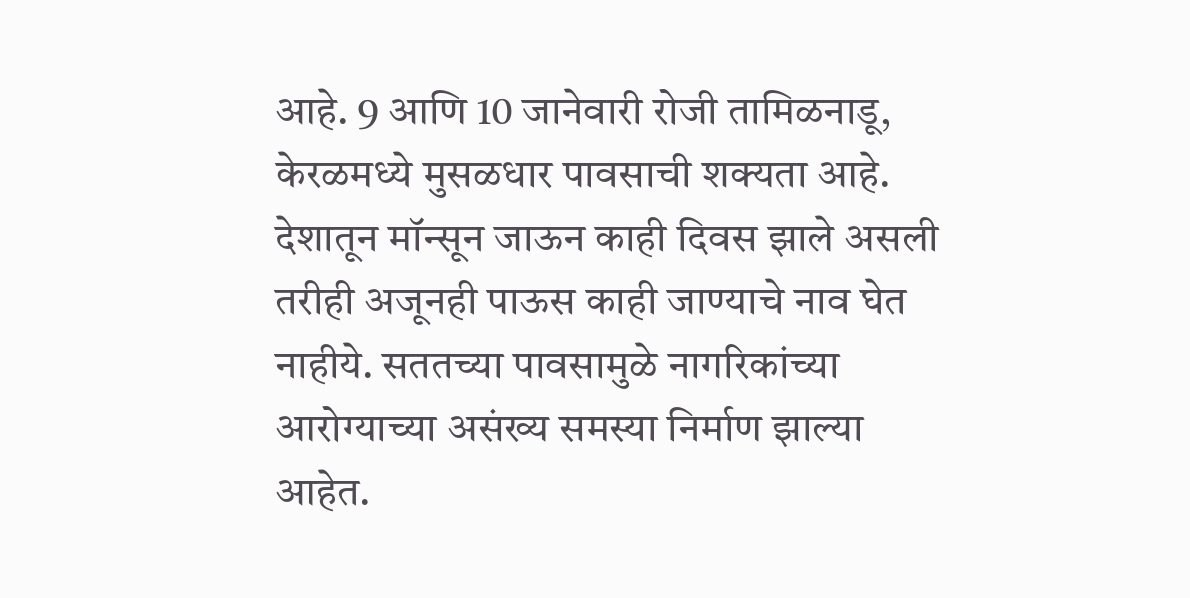आहे. 9 आणि 10 जानेवारी रोजी तामिळनाडू, केरळमध्ये मुसळधार पावसाची शक्यता आहे. देशातून मॉन्सून जाऊन काही दिवस झाले असली तरीही अजूनही पाऊस काही जाण्याचे नाव घेत नाहीये. सततच्या पावसामुळे नागरिकांच्या आरोग्याच्या असंख्य समस्या निर्माण झाल्या आहेत.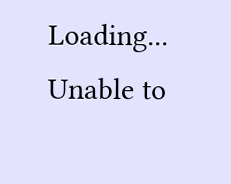Loading...
Unable to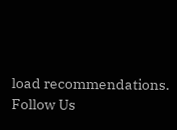load recommendations.
Follow Us